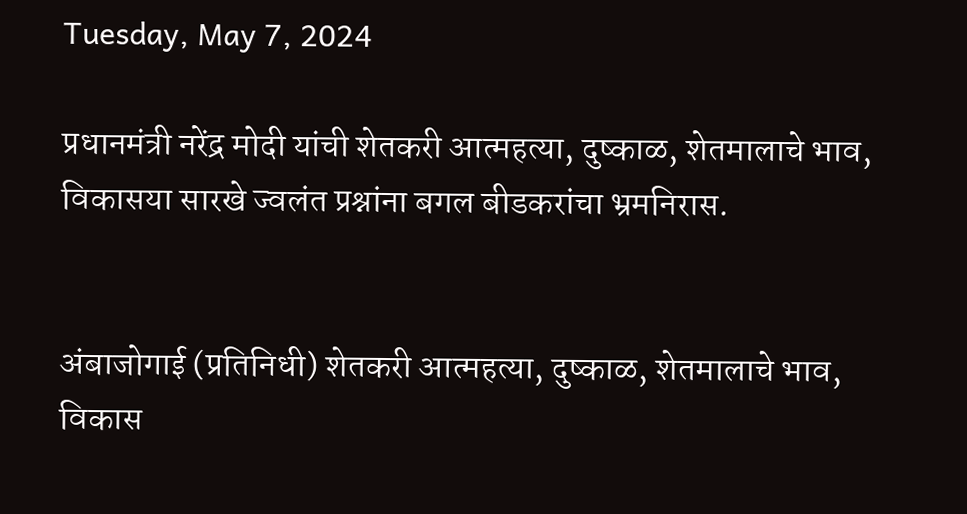Tuesday, May 7, 2024

प्रधानमंत्री नरेंद्र मोदी यांची शेतकरी आत्महत्या, दुष्काळ, शेतमालाचे भाव, विकासया सारखे ज्वलंत प्रश्नांना बगल बीडकरांचा भ्रमनिरास.


अंबाजोगाई (प्रतिनिधी) शेतकरी आत्महत्या, दुष्काळ, शेतमालाचे भाव, विकास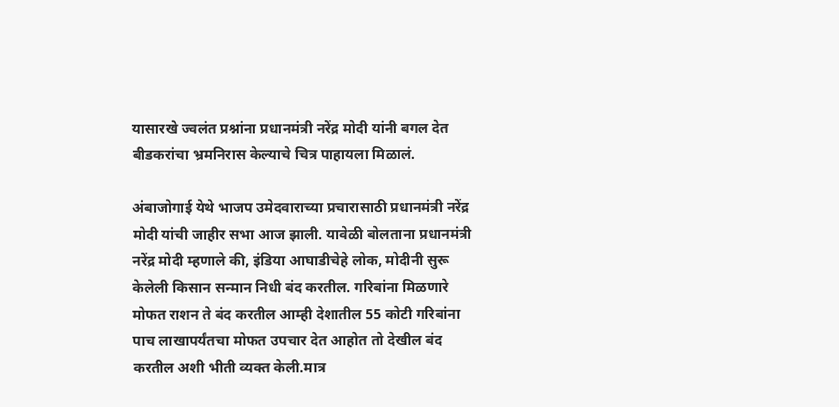यासारखे ज्वलंत प्रश्नांना प्रधानमंत्री नरेंद्र मोदी यांनी बगल देत बीडकरांचा भ्रमनिरास केल्याचे चित्र पाहायला मिळालं.

अंबाजोगाई येथे भाजप उमेदवाराच्या प्रचारासाठी प्रधानमंत्री नरेंद्र मोदी यांची जाहीर सभा आज झाली. यावेळी बोलताना प्रधानमंत्री नरेंद्र मोदी म्हणाले की, इंडिया आघाडीचेहे लोक, मोदीनी सुरू केलेली किसान सन्मान निधी बंद करतील. गरिबांना मिळणारे मोफत राशन ते बंद करतील आम्ही देशातील 55 कोटी गरिबांना पाच लाखापर्यंतचा मोफत उपचार देत आहोत तो देखील बंद करतील अशी भीती व्यक्त केली.मात्र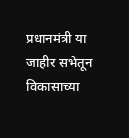प्रधानमंत्री या जाहीर सभेतून विकासाच्या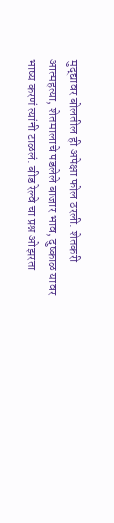मुद्द्यावर बोलतील ही अपेक्षा फोल ठरली. शेतकरी आत्महत्या, शेतमालाचे पडलेले बाजार भाव, दुष्काळ यावर भाष्य करणं त्यांनी टाळलं. बीड रेल्वे चा प्रश्न ओझरता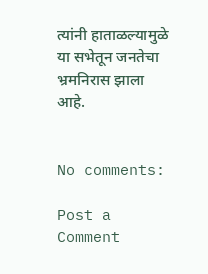त्यांनी हाताळल्यामुळे या सभेतून जनतेचा भ्रमनिरास झाला आहे.


No comments:

Post a Comment